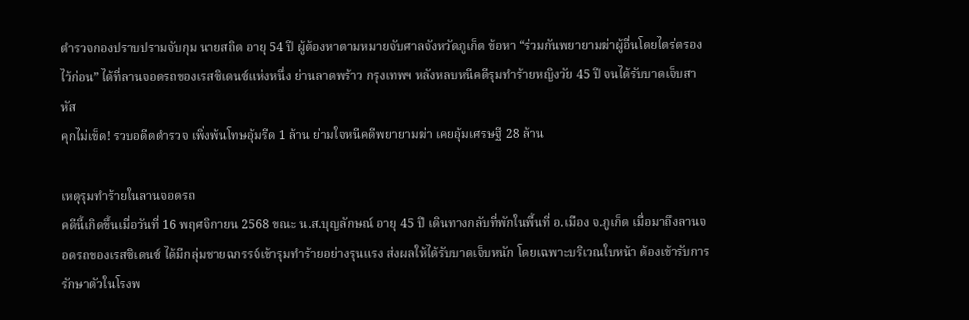ตำรวจกองปราบปรามจับกุม นายสถิต อายุ 54 ปี ผู้ต้องหาตามหมายจับศาลจังหวัดภูเก็ต ข้อหา “ร่วมกันพยายามฆ่าผู้อื่นโดยไตร่ตรองไว้ก่อน” ได้ที่ลานจอดรถของเรสซิเดนซ์แห่งหนึ่ง ย่านลาดพร้าว กรุงเทพฯ หลังหลบหนีคดีรุมทำร้ายหญิงวัย 45 ปี จนได้รับบาดเจ็บสาหัส
คุกไม่เข็ด! รวบอดีตตำรวจ เพิ่งพ้นโทษอุ้มรีด 1 ล้าน ย่ามใจหนีคดีพยายามฆ่า เคยอุ้มเศรษฐี 28 ล้าน

เหตุรุมทำร้ายในลานจอดรถ
คดีนี้เกิดขึ้นเมื่อวันที่ 16 พฤศจิกายน 2568 ขณะ น.ส.บุญลักษณ์ อายุ 45 ปี เดินทางกลับที่พักในพื้นที่ อ.เมือง จ.ภูเก็ต เมื่อมาถึงลานจอดรถของเรสซิเดนซ์ ได้มีกลุ่มชายฉกรรจ์เข้ารุมทำร้ายอย่างรุนแรง ส่งผลให้ได้รับบาดเจ็บหนัก โดยเฉพาะบริเวณใบหน้า ต้องเข้ารับการรักษาตัวในโรงพ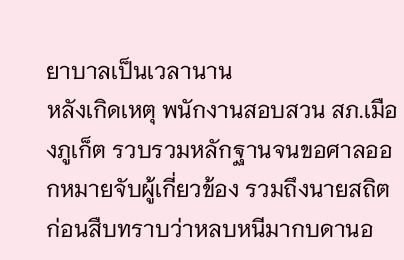ยาบาลเป็นเวลานาน
หลังเกิดเหตุ พนักงานสอบสวน สภ.เมืองภูเก็ต รวบรวมหลักฐานจนขอศาลออกหมายจับผู้เกี่ยวข้อง รวมถึงนายสถิต ก่อนสืบทราบว่าหลบหนีมากบดานอ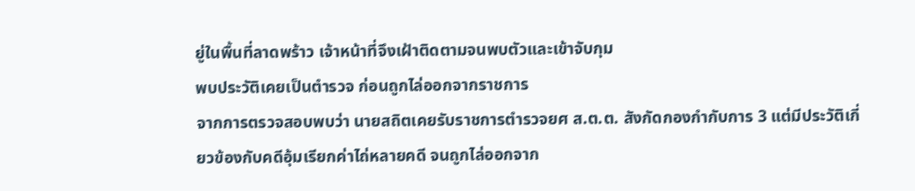ยู่ในพื้นที่ลาดพร้าว เจ้าหน้าที่จึงเฝ้าติดตามจนพบตัวและเข้าจับกุม
พบประวัติเคยเป็นตำรวจ ก่อนถูกไล่ออกจากราชการ
จากการตรวจสอบพบว่า นายสถิตเคยรับราชการตำรวจยศ ส.ต.ต. สังกัดกองกำกับการ 3 แต่มีประวัติเกี่ยวข้องกับคดีอุ้มเรียกค่าไถ่หลายคดี จนถูกไล่ออกจาก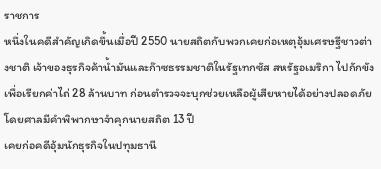ราชการ
หนึ่งในคดีสำคัญเกิดขึ้นเมื่อปี 2550 นายสถิตกับพวกเคยก่อเหตุอุ้มเศรษฐีชาวต่างชาติ เจ้าของธุรกิจค้าน้ำมันและก๊าซธรรมชาติในรัฐเทกซัส สหรัฐอเมริกา ไปกักขังเพื่อเรียกค่าไถ่ 28 ล้านบาท ก่อนตำรวจจะบุกช่วยเหลือผู้เสียหายได้อย่างปลอดภัย โดยศาลมีคำพิพากษาจำคุกนายสถิต 13 ปี
เคยก่อคดีอุ้มนักธุรกิจในปทุมธานี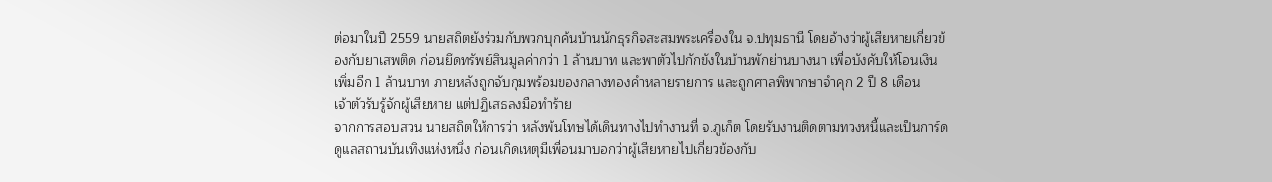ต่อมาในปี 2559 นายสถิตยังร่วมกับพวกบุกค้นบ้านนักธุรกิจสะสมพระเครื่องใน จ.ปทุมธานี โดยอ้างว่าผู้เสียหายเกี่ยวข้องกับยาเสพติด ก่อนยึดทรัพย์สินมูลค่ากว่า 1 ล้านบาท และพาตัวไปกักขังในบ้านพักย่านบางนา เพื่อบังคับให้โอนเงินเพิ่มอีก 1 ล้านบาท ภายหลังถูกจับกุมพร้อมของกลางทองคำหลายรายการ และถูกศาลพิพากษาจำคุก 2 ปี 8 เดือน
เจ้าตัวรับรู้จักผู้เสียหาย แต่ปฏิเสธลงมือทำร้าย
จากการสอบสวน นายสถิตให้การว่า หลังพ้นโทษได้เดินทางไปทำงานที่ จ.ภูเก็ต โดยรับงานติดตามทวงหนี้และเป็นการ์ดดูแลสถานบันเทิงแห่งหนึ่ง ก่อนเกิดเหตุมีเพื่อนมาบอกว่าผู้เสียหายไปเกี่ยวข้องกับ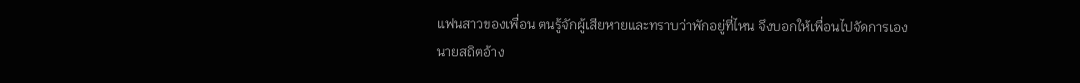แฟนสาวของเพื่อน ตนรู้จักผู้เสียหายและทราบว่าพักอยู่ที่ไหน จึงบอกให้เพื่อนไปจัดการเอง
นายสถิตอ้าง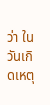ว่า ในวันเกิดเหตุ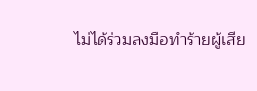ไม่ได้ร่วมลงมือทำร้ายผู้เสีย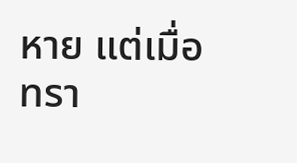หาย แต่เมื่อทรา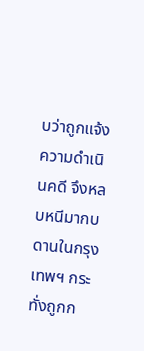บว่าถูกแจ้งความดำเนินคดี จึงหลบหนีมากบดานในกรุงเทพฯ กระทั่งถูกก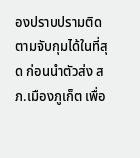องปราบปรามติดตามจับกุมได้ในที่สุด ก่อนนำตัวส่ง สภ.เมืองภูเก็ต เพื่อ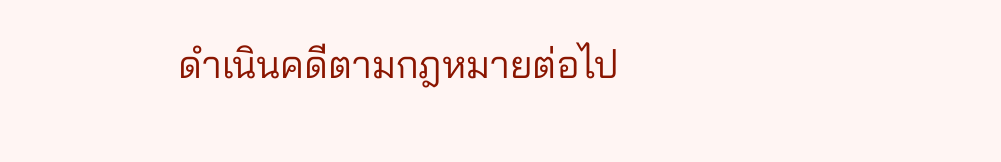ดำเนินคดีตามกฎหมายต่อไป